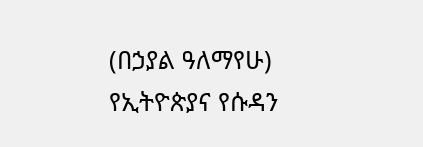(በኃያል ዓለማየሁ) የኢትዮጵያና የሱዳን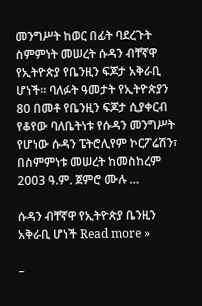መንግሥት ከወር በፊት ባደረጉት ስምምነት መሠረት ሱዳን ብቸኛዋ የኢትዮጵያ የቤንዚን ፍጆታ አቅራቢ ሆነች፡፡ ባለፉት ዓመታት የኢትዮጵያን 80 በመቶ የቤንዚን ፍጆታ ሲያቀርብ የቆየው ባለቤትነቱ የሱዳን መንግሥት የሆነው ሱዳን ፔትሮሊየም ኮርፖሬሽን፣ በስምምነቱ መሠረት ከመስከረም 2003 ዓ.ም. ጀምሮ ሙሉ …

ሱዳን ብቸኛዋ የኢትዮጵያ ቤንዚን አቅራቢ ሆነች Read more »

–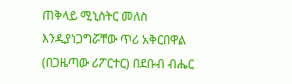ጠቅላይ ሚኒስትር መለስ እንዲያነጋግሯቸው ጥሪ አቅርበዋል (በጋዜጣው ሪፖርተር) በደቡብ ብሔር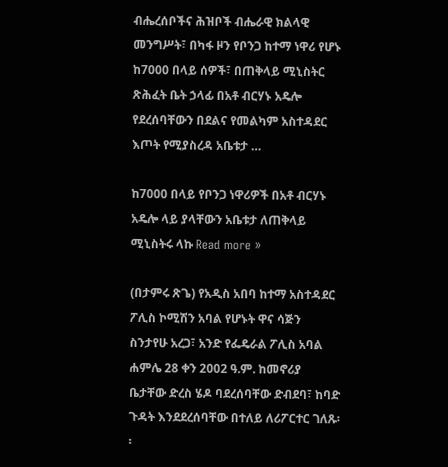ብሔረሰቦችና ሕዝቦች ብሔራዊ ክልላዊ መንግሥት፣ በካፋ ዞን የቦንጋ ከተማ ነዋሪ የሆኑ ከ7000 በላይ ሰዎች፣ በጠቅላይ ሚኒስትር ጽሕፈት ቤት ኃላፊ በአቶ ብርሃኑ አዴሎ የደረሰባቸውን በደልና የመልካም አስተዳደር እጦት የሚያስረዳ አቤቱታ …

ከ7000 በላይ የቦንጋ ነዋሪዎች በአቶ ብርሃኑ አዴሎ ላይ ያላቸውን አቤቱታ ለጠቅላይ ሚኒስትሩ ላኩ Read more »

(በታምሩ ጽጌ) የአዲስ አበባ ከተማ አስተዳደር ፖሊስ ኮሚሽን አባል የሆኑት ዋና ሳጅን ስንታየሁ አረጋ፣ አንድ የፌዴራል ፖሊስ አባል ሐምሌ 28 ቀን 2002 ዓ.ም. ከመኖሪያ ቤታቸው ድረስ ሄዶ ባደረሰባቸው ድብደባ፣ ከባድ ጉዳት እንደደረሰባቸው በተለይ ለሪፖርተር ገለጹ፡፡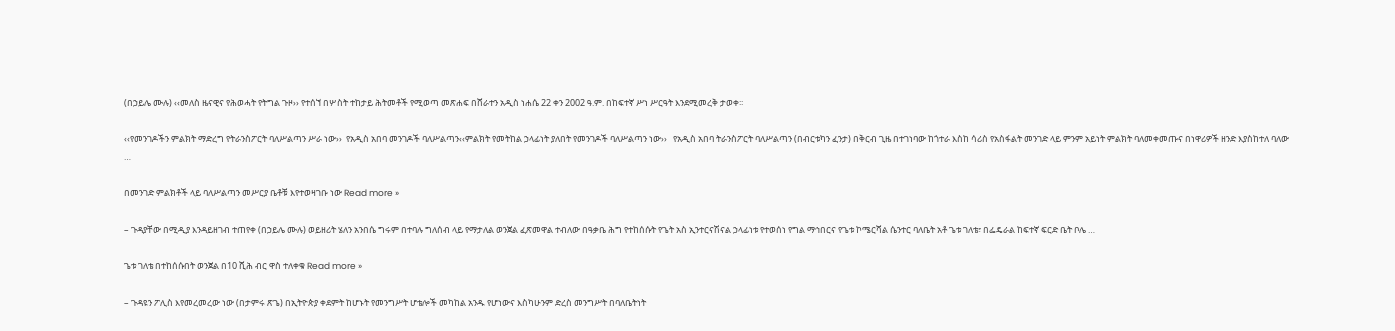(በኃይሌ ሙሉ) ‹‹መለስ ዜናዊና የሕወሓት የትግል ጉዞ›› የተሰኘ በሦስት ተከታይ ሕትመቶች የሚወጣ መጽሐፍ በሸራተን አዲስ ነሐሴ 22 ቀን 2002 ዓ.ም. በከፍተኛ ሥነ ሥርዓት እንደሚመረቅ ታወቀ፡፡

‹‹የመንገዶችን ምልክት ማድረግ የትራንስፖርት ባለሥልጣን ሥራ ነው››  የአዲስ አበባ መንገዶች ባለሥልጣን‹‹ምልክት የመትከል ኃላፊነት ያለበት የመንገዶች ባለሥልጣን ነው››   የአዲስ አበባ ትራንስፖርት ባለሥልጣን (በብርቱካን ፈንታ) በቅርብ ጊዜ በተገነባው ከጎተራ እስከ ሳሪስ የአስፋልት መንገድ ላይ ምንም አይነት ምልክት ባለመቀመጡና በነዋሪዎች ዘንድ እያስከተለ ባለው …

በመንገድ ምልክቶች ላይ ባለሥልጣን መሥርያ ቤቶቹ እየተወዛገቡ ነው Read more »

– ጉዳያቸው በሚዲያ እንዳይዘገብ ተጠየቀ (በኃይሌ ሙሉ) ወይዘሪት ሄለን አንበሴ ግሩም በተባሉ ግለሰብ ላይ የማታለል ወንጀል ፈጽመዋል ተብለው በዓቃቤ ሕግ የተከሰሱት የጌት አስ ኢንተርናሽናል ኃላፊነቱ የተወሰነ የግል ማኅበርና የጌቱ ኮሜርሻል ሴንተር ባለቤት አቶ ጌቱ ገለቴ፣ በፌዴራል ከፍተኛ ፍርድ ቤት ቦሌ …

ጌቱ ገለቴ በተከሰሱበት ወንጀል በ10 ሺሕ ብር ዋስ ተለቀቁ Read more »

– ጉዳዩን ፖሊስ እየመረመረው ነው (በታምሩ ጽጌ) በኢትዮጵያ ቀደምት ከሆኑት የመንግሥት ሆቴሎች መካከል አንዱ የሆነውና እስካሁንም ድረስ መንግሥት በባለቤትነት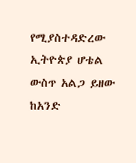የሚያስተዳድረው ኢትዮጵያ ሆቴል ውስጥ አልጋ ይዘው ከአንድ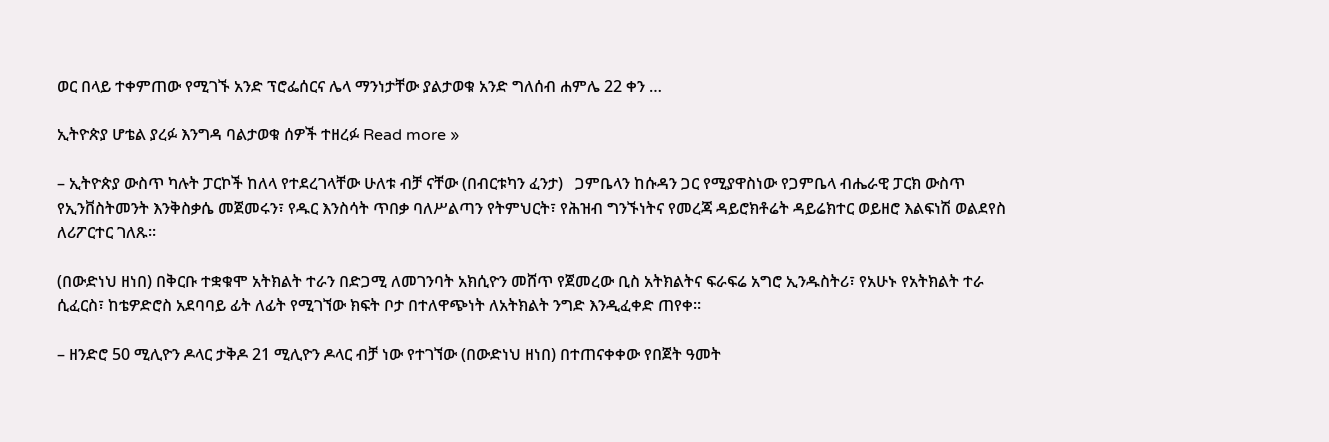ወር በላይ ተቀምጠው የሚገኙ አንድ ፕሮፌሰርና ሌላ ማንነታቸው ያልታወቁ አንድ ግለሰብ ሐምሌ 22 ቀን …

ኢትዮጵያ ሆቴል ያረፉ እንግዳ ባልታወቁ ሰዎች ተዘረፉ Read more »

– ኢትዮጵያ ውስጥ ካሉት ፓርኮች ከለላ የተደረገላቸው ሁለቱ ብቻ ናቸው (በብርቱካን ፈንታ)   ጋምቤላን ከሱዳን ጋር የሚያዋስነው የጋምቤላ ብሔራዊ ፓርክ ውስጥ የኢንቨስትመንት እንቅስቃሴ መጀመሩን፣ የዱር እንስሳት ጥበቃ ባለሥልጣን የትምህርት፣ የሕዝብ ግንኙነትና የመረጃ ዳይሮክቶሬት ዳይሬክተር ወይዘሮ እልፍነሽ ወልደየስ ለሪፖርተር ገለጹ፡፡

(በውድነህ ዘነበ) በቅርቡ ተቋቁሞ አትክልት ተራን በድጋሚ ለመገንባት አክሲዮን መሸጥ የጀመረው ቢስ አትክልትና ፍራፍሬ አግሮ ኢንዱስትሪ፣ የአሁኑ የአትክልት ተራ ሲፈርስ፣ ከቴዎድሮስ አደባባይ ፊት ለፊት የሚገኘው ክፍት ቦታ በተለዋጭነት ለአትክልት ንግድ እንዲፈቀድ ጠየቀ፡፡

– ዘንድሮ 50 ሚሊዮን ዶላር ታቅዶ 21 ሚሊዮን ዶላር ብቻ ነው የተገኘው (በውድነህ ዘነበ) በተጠናቀቀው የበጀት ዓመት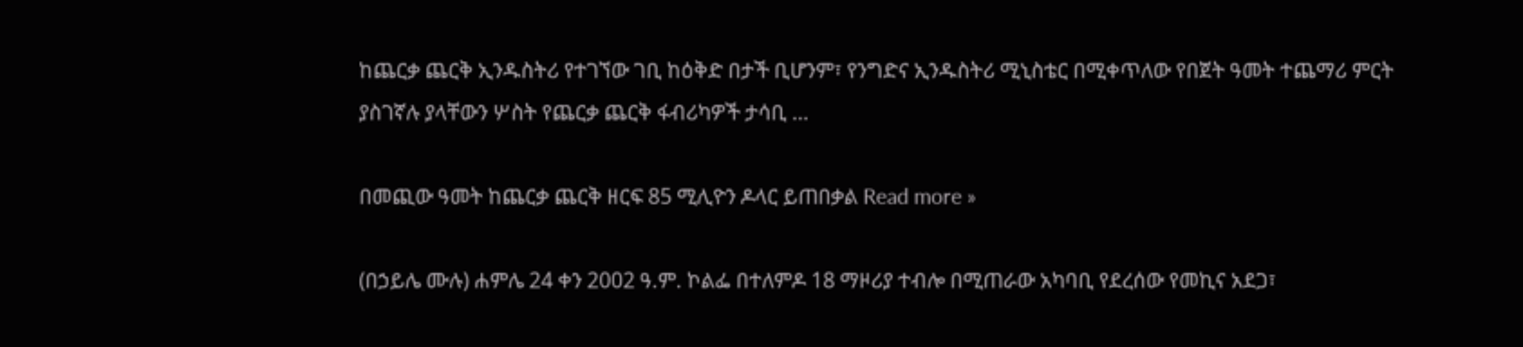ከጨርቃ ጨርቅ ኢንዱስትሪ የተገኘው ገቢ ከዕቅድ በታች ቢሆንም፣ የንግድና ኢንዱስትሪ ሚኒስቴር በሚቀጥለው የበጀት ዓመት ተጨማሪ ምርት ያስገኛሉ ያላቸውን ሦስት የጨርቃ ጨርቅ ፋብሪካዎች ታሳቢ …

በመጪው ዓመት ከጨርቃ ጨርቅ ዘርፍ 85 ሚሊዮን ዶላር ይጠበቃል Read more »

(በኃይሌ ሙሉ) ሐምሌ 24 ቀን 2002 ዓ.ም. ኮልፌ በተለምዶ 18 ማዞሪያ ተብሎ በሚጠራው አካባቢ የደረሰው የመኪና አደጋ፣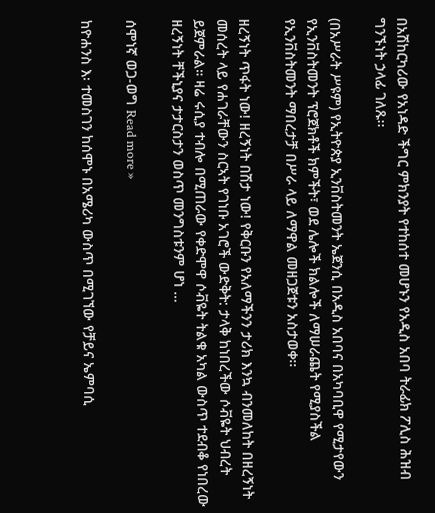በአሽከርካሪው የአነዳድ ችግር ምክንያት የተከሰተ መሆኑን የአዲስ አበባ ትራፊክ ፖሊስ ሕዝብ ግንኙነት ኃላፊ ገለጹ፡፡

(በአሥራት ሥዩም) የኢትዮጵያ ኢንቨስትመንት ኤጀንሲ በአዲስ አበባና በአካባቢዋ የሚታየውን የኢንቨስትመንት ፕሮጀክቶች ክምችት፣ ወደ ሌሎች ክልሎች ለማሠራጨት የሚያስችል የኢንቨስትመንት ማበረታቻ በሥራ ላይ ለማዋል መዘጋጀቱን አስታወቀ፡፡

ዘረኝነት ጥፋት ነው! ዘረኝነት በሽታ ነው! የቅርቡን የአለማችንን ታሪክ እንኳ ብንመለከት በዘረኝነት መሰረት ላይ የሐገራቸውን ስርኣት የገነቡ አገሮች ውድቅት: ታላቅ ከነበረችው ሶቭዬት ህብረት ይጀምራል። ዛሬ ሩሲያ ተብሎ በሚጠራው የቀድሞዋ ሶቭዬት ትልቁ አካል ውስጥ ተደብቆ የነበረው ዘረኝነት ቸችኒያና ታታርስታን ወስጥ መንግስቱንም ሆነ …

ሰሞነኛ ወጋ-ወግ Read more »

ከዮሐንስ እ፡ ተመስገን ከሰሞኑ በአሜሪካ ውስጥ በሚገኘው የቻይና ኤምባሲ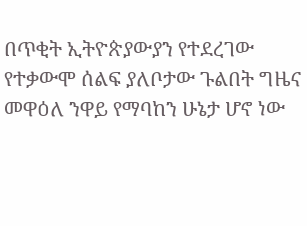በጥቂት ኢትዮጵያውያን የተደረገው የተቃውሞ ሰልፍ ያለቦታው ጉልበት ግዜና መዋዕለ ንዋይ የማባከን ሁኔታ ሆኖ ነው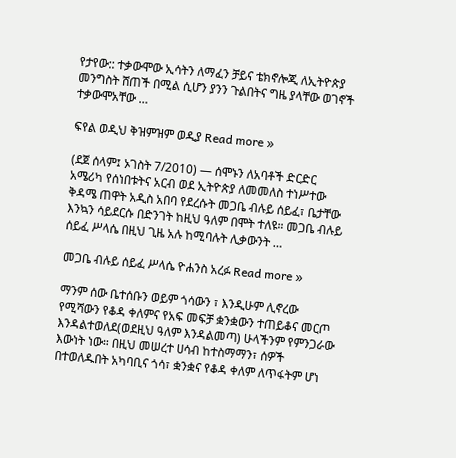የታየው:: ተቃውሞው ኢሳትን ለማፈን ቻይና ቴክኖሎጂ ለኢትዮጵያ መንግስት ሸጠች በሚል ሲሆን ያንን ጉልበትና ግዜ ያላቸው ወገኖች ተቃውሞአቸው …

ፍየል ወዲህ ቅዝምዝም ወዲያ Read more »

(ደጀ ሰላም፤ ኦገስት 7/2010) — ሰሞኑን ለአባቶች ድርድር አሜሪካ የሰነበቱትና አርብ ወደ ኢትዮጵያ ለመመለስ ተነሥተው ቅዳሜ ጠዋት አዲስ አበባ የደረሱት መጋቤ ብሉይ ሰይፈ፣ ቤታቸው እንኳን ሳይደርሱ በድንገት ከዚህ ዓለም በሞት ተለዩ። መጋቤ ብሉይ ሰይፈ ሥላሴ በዚህ ጊዜ አሉ ከሚባሉት ሊቃውንት …

መጋቤ ብሉይ ሰይፈ ሥላሴ ዮሐንስ አረፉ Read more »

ማንም ሰው ቤተሰቡን ወይም ጎሳውን ፣ እንዲሁም ሊኖረው የሚሻውን የቆዳ ቀለምና የአፍ መፍቻ ቋንቋውን ተጠይቆና መርጦ እንዳልተወለደ(ወደዚህ ዓለም እንዳልመጣ) ሁላችንም የምንጋራው እውነት ነው። በዚህ መሠረተ ሀሳብ ከተስማማን፣ ሰዎች በተወለዱበት አካባቢና ጎሳ፣ ቋንቋና የቆዳ ቀለም ለጥፋትም ሆነ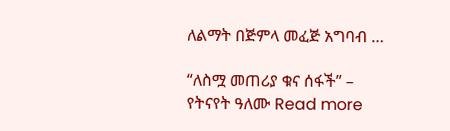ለልማት በጅምላ መፈጅ አግባብ …

“ለስሟ መጠሪያ ቁና ሰፋች” – የትናየት ዓለሙ Read more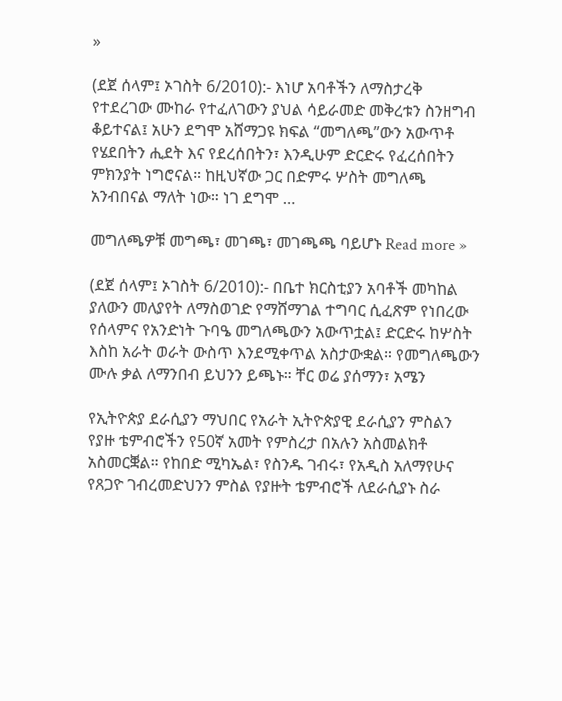»

(ደጀ ሰላም፤ ኦገስት 6/2010):- እነሆ አባቶችን ለማስታረቅ የተደረገው ሙከራ የተፈለገውን ያህል ሳይራመድ መቅረቱን ስንዘግብ ቆይተናል፤ አሁን ደግሞ አሸማጋዩ ክፍል “መግለጫ”ውን አውጥቶ የሄደበትን ሒደት እና የደረሰበትን፣ እንዲሁም ድርድሩ የፈረሰበትን ምክንያት ነግሮናል። ከዚህኛው ጋር በድምሩ ሦስት መግለጫ አንብበናል ማለት ነው። ነገ ደግሞ …

መግለጫዎቹ መግጫ፣ መገጫ፣ መገጫጫ ባይሆኑ Read more »

(ደጀ ሰላም፤ ኦገስት 6/2010):- በቤተ ክርስቲያን አባቶች መካከል ያለውን መለያየት ለማስወገድ የማሸማገል ተግባር ሲፈጽም የነበረው የሰላምና የአንድነት ጉባዔ መግለጫውን አውጥቷል፤ ድርድሩ ከሦስት እስከ አራት ወራት ውስጥ እንደሚቀጥል አስታውቋል። የመግለጫውን ሙሉ ቃል ለማንበብ ይህንን ይጫኑ። ቸር ወሬ ያሰማን፣ አሜን

የኢትዮጵያ ደራሲያን ማህበር የአራት ኢትዮጵያዊ ደራሲያን ምስልን የያዙ ቴምብሮችን የ50ኛ አመት የምስረታ በአሉን አስመልክቶ አስመርቛል። የከበድ ሚካኤል፣ የስንዱ ገብሩ፣ የአዲስ አለማየሁና የጸጋዮ ገብረመድህንን ምስል የያዙት ቴምብሮች ለደራሲያኑ ስራ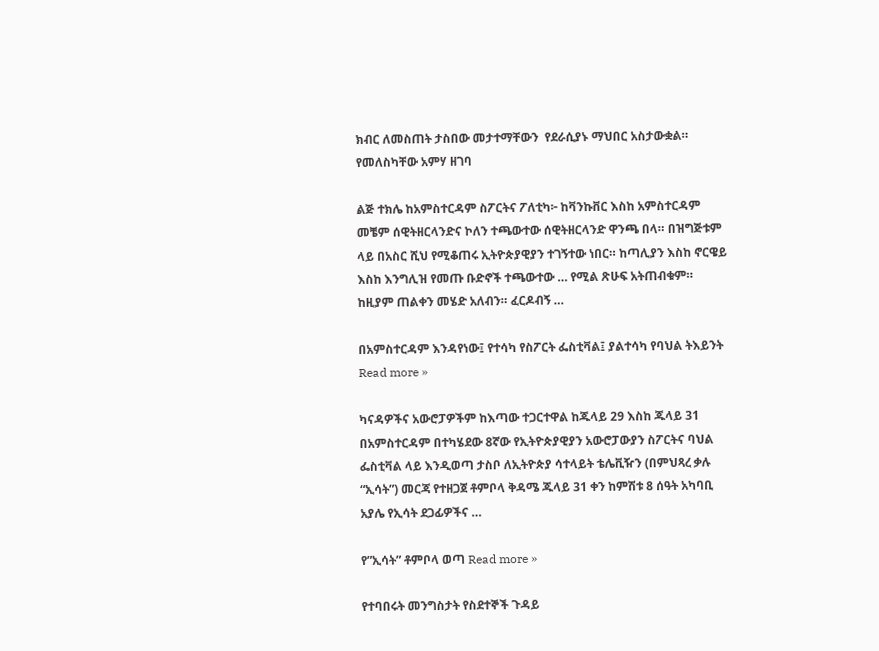ክብር ለመስጠት ታስበው መታተማቸውን  የደራሲያኑ ማህበር አስታውቋል። የመለስካቸው አምሃ ዘገባ

ልጅ ተክሌ ከአምስተርዳም ስፖርትና ፖለቲካ፦ ከቫንኩቨር እስከ አምስተርዳም መቼም ሰዊትዘርላንድና ኮለን ተጫውተው ሰዊትዘርላንድ ዋንጫ በላ። በዝግጅቱም ላይ በአስር ሺህ የሚቆጠሩ ኢትዮጵያዊያን ተገኝተው ነበር። ከጣሊያን እስከ ኖርዌይ እስከ እንግሊዝ የመጡ ቡድኖች ተጫውተው … የሚል ጽሁፍ አትጠብቁም። ከዚያም ጠልቀን መሄድ አለብን። ፈርዶብኝ …

በአምስተርዳም እንዳየነው፤ የተሳካ የስፖርት ፌስቲቫል፤ ያልተሳካ የባህል ትእይንት Read more »

ካናዳዎችና አውሮፓዎችም ከእጣው ተጋርተዋል ከጁላይ 29 እስከ ጁላይ 31 በአምስተርዳም በተካሄደው 8ኛው የኢትዮጵያዊያን አውሮፓውያን ስፖርትና ባህል ፌስቲቫል ላይ እንዲወጣ ታስቦ ለኢትዮጵያ ሳተላይት ቴሌቪዥን (በምህጻረ ቃሉ “ኢሳት”) መርጃ የተዘጋጀ ቶምቦላ ቅዳሜ ጁላይ 31 ቀን ከምሽቱ 8 ሰዓት አካባቢ አያሌ የኢሳት ደጋፊዎችና …

የ”ኢሳት” ቶምቦላ ወጣ Read more »

የተባበሩት መንግስታት የስደተኞች ጉዳይ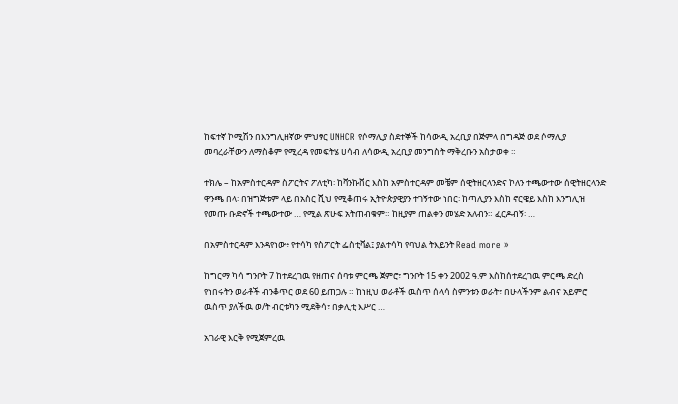ከፍተኛ ኮሚሽን በእንግሊዘኛው ምህፃር UNHCR የሶማሊያ ስደተኞች ከሳውዲ አረቢያ በጅምላ በግዳጅ ወደ ሶማሊያ መባረራቸውን ለማስቆም የሚረዳ የመፍትሄ ሀሳብ ለሳውዲ አረቢያ መንግስት ማቅረቡን አስታወቀ ።

ተክሌ – ከአምስተርዳም ስፖርትና ፖለቲካ፡ ከቫንኩቨር እስከ አምስተርዳም መቼም ሰዊትዘርላንድና ኮለን ተጫውተው ሰዊትዘርላንድ ዋንጫ በላ፡ በዝግጅቱም ላይ በአስር ሺህ የሚቆጠሩ ኢትዮጵያዊያን ተገኝተው ነበር፡ ከጣሊያን እስከ ኖርዌይ እስከ እንግሊዝ የመጡ ቡድኖች ተጫውተው … የሚል ጽሁፍ አትጠብቁም። ከዚያም ጠልቀን መሄድ አለብን። ፈርዶብኝ፡ …

በአምስተርዳም እንዳየነው፥ የተሳካ የስፖርት ፌስቲቫል፤ ያልተሳካ የባህል ትእይንት Read more »

ከግርማ ካሳ ግንቦት 7 ከተደረገዉ የዘጠና ሰባቱ ምርጫ ጀምሮ፣ ግንቦት 15 ቀን 2002 ዓ.ም እስከሰተደረገዉ ምርጫ ድረስ የነበሩትን ወራቶች ብንቆጥር ወደ 60 ይጠጋሉ ። ከነዚህ ወራቶች ዉስጥ ሰላሳ ስምንቱን ወራት፣ በሁላችንም ልብና አይምሮ ዉስጥ ያለችዉ ወ/ት ብርቱካን ሚደቅሳ፣ በቃሊቲ እሥር …

አገራዊ እርቅ የሚጀምረዉ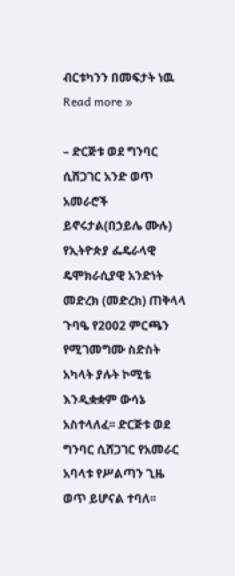ብርቱካንን በመፍታት ነዉ Read more »

– ድርጅቱ ወደ ግንባር ሲሸጋገር አንድ ወጥ አመራሮች ይኖሩታል(በኃይሌ ሙሉ) የኢትዮጵያ ፌዴራላዊ ዴሞክራሲያዊ አንድነት መድረክ (መድረክ) ጠቅላላ ጉባዔ የ2002 ምርጫን የሚገመግሙ ስድስት አካላት ያሉት ኮሚቴ እንዲቋቋም ውሳኔ አስተላለፈ፡፡ ድርጅቱ ወደ ግንባር ሲሸጋገር የአመራር አባላቱ የሥልጣን ጊዜ ወጥ ይሆናል ተባለ፡፡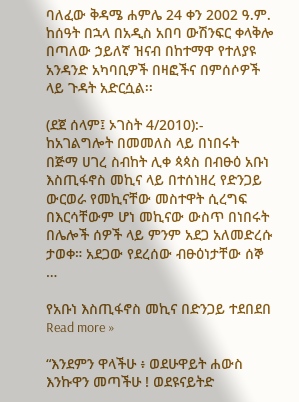ባለፈው ቅዳሜ ሐምሌ 24 ቀን 2002 ዓ.ም. ከሰዓት በኋላ በአዲስ አበባ ውሽንፍር ቀላቅሎ በጣለው ኃይለኛ ዝናብ በከተማዋ የተለያዩ አንዳንድ አካባቢዎች በዛፎችና በምሰሶዎች ላይ ጉዳት አድርሷል፡፡

(ደጀ ሰላም፤ ኦገስት 4/2010):- ከአገልግሎት በመመለስ ላይ በነበሩት በጅማ ሀገረ ስብከት ሊቀ ጳጳስ በብፁዕ አቡነ እስጢፋኖስ መኪና ላይ በተሰነዘረ የድንጋይ ውርወራ የመኪናቸው መስተዋት ሲረግፍ በእርሳቸውም ሆነ መኪናው ውስጥ በነበሩት በሌሎች ሰዎች ላይ ምንም አደጋ አለመድረሱ ታወቀ። አደጋው የደረሰው ብፁዕነታቸው ሰኞ …

የአቡነ እስጢፋኖስ መኪና በድንጋይ ተደበደበ Read more »

“እንደምን ዋላችሁ ፥ ወደሁዋይት ሐውስ እንኩዋን መጣችሁ ! ወደዩናይትድ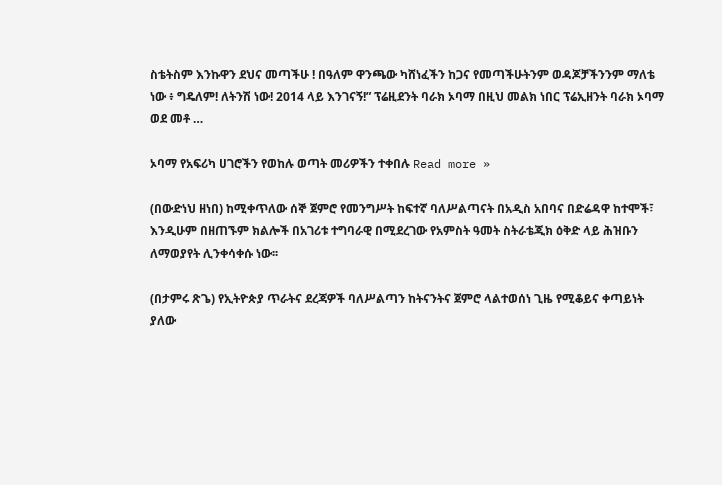ስቴትስም እንኩዋን ደህና መጣችሁ ! በዓለም ዋንጫው ካሸነፈችን ከጋና የመጣችሁትንም ወዳጆቻችንንም ማለቴ ነው ፥ ግዴለም! ለትንሽ ነው! 2014 ላይ እንገናኝ!” ፕሬዚደንት ባራክ ኦባማ በዚህ መልክ ነበር ፕሬኢዘንት ባራክ ኦባማ ወደ መቶ …

ኦባማ የአፍሪካ ሀገሮችን የወከሉ ወጣት መሪዎችን ተቀበሉ Read more »

(በውድነህ ዘነበ) ከሚቀጥለው ሰኞ ጀምሮ የመንግሥት ከፍተኛ ባለሥልጣናት በአዲስ አበባና በድሬዳዋ ከተሞች፣ እንዲሁም በዘጠኙም ክልሎች በአገሪቱ ተግባራዊ በሚደረገው የአምስት ዓመት ስትራቴጂክ ዕቅድ ላይ ሕዝቡን ለማወያየት ሊንቀሳቀሱ ነው፡፡

(በታምሩ ጽጌ) የኢትዮጵያ ጥራትና ደረጃዎች ባለሥልጣን ከትናንትና ጀምሮ ላልተወሰነ ጊዜ የሚቆይና ቀጣይነት ያለው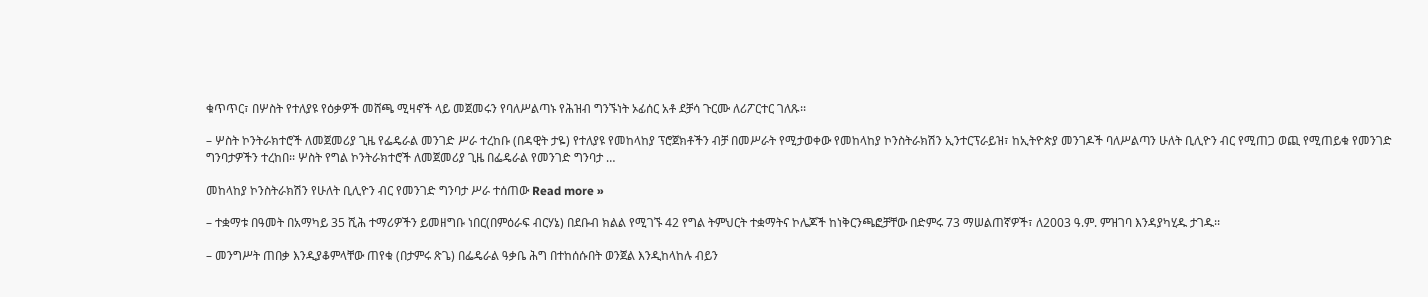ቁጥጥር፣ በሦስት የተለያዩ የዕቃዎች መሸጫ ሚዛኖች ላይ መጀመሩን የባለሥልጣኑ የሕዝብ ግንኙነት ኦፊሰር አቶ ደቻሳ ጉርሙ ለሪፖርተር ገለጹ፡፡

– ሦስት ኮንትራክተሮች ለመጀመሪያ ጊዜ የፌዴራል መንገድ ሥራ ተረከቡ (በዳዊት ታዬ) የተለያዩ የመከላከያ ፕሮጀክቶችን ብቻ በመሥራት የሚታወቀው የመከላከያ ኮንስትራክሽን ኢንተርፕራይዝ፣ ከኢትዮጵያ መንገዶች ባለሥልጣን ሁለት ቢሊዮን ብር የሚጠጋ ወጪ የሚጠይቁ የመንገድ ግንባታዎችን ተረከበ፡፡ ሦስት የግል ኮንትራክተሮች ለመጀመሪያ ጊዜ በፌዴራል የመንገድ ግንባታ …

መከላከያ ኮንስትራክሽን የሁለት ቢሊዮን ብር የመንገድ ግንባታ ሥራ ተሰጠው Read more »

– ተቋማቱ በዓመት በአማካይ 35 ሺሕ ተማሪዎችን ይመዘግቡ ነበር(በምዕራፍ ብርሃኔ) በደቡብ ክልል የሚገኙ 42 የግል ትምህርት ተቋማትና ኮሌጆች ከነቅርንጫፎቻቸው በድምሩ 73 ማሠልጠኛዎች፣ ለ2003 ዓ.ም. ምዝገባ እንዳያካሂዱ ታገዱ፡፡

– መንግሥት ጠበቃ እንዲያቆምላቸው ጠየቁ (በታምሩ ጽጌ) በፌዴራል ዓቃቤ ሕግ በተከሰሱበት ወንጀል እንዲከላከሉ ብይን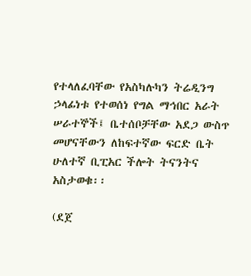የተላለፈባቸው የአስካሉካን ትሬዲንግ ኃላፊነቱ የተወሰነ የግል ማኅበር አራት ሠራተኞች፤ ቤተሰቦቻቸው አደጋ ውስጥ መሆናቸውን ለከፍተኛው ፍርድ ቤት ሁለተኛ ቢፒአር ችሎት ትናንትና አስታወቁ፡፡

(ደጀ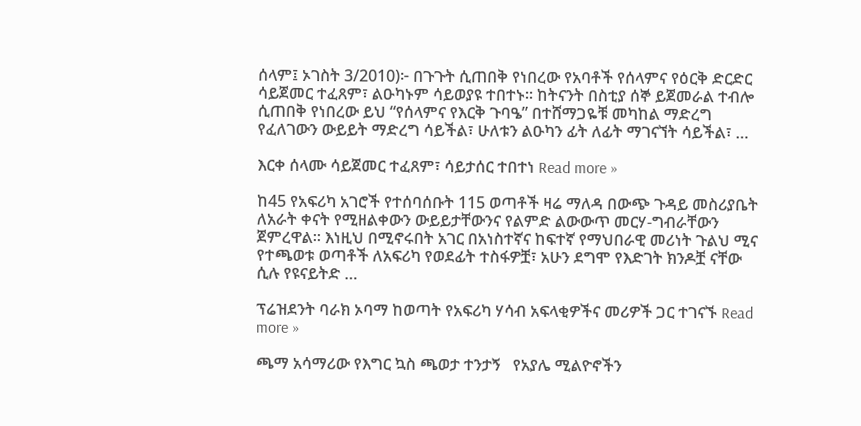ሰላም፤ ኦገስት 3/2010)፦ በጉጉት ሲጠበቅ የነበረው የአባቶች የሰላምና የዕርቅ ድርድር ሳይጀመር ተፈጸም፣ ልዑካኑም ሳይወያዩ ተበተኑ። ከትናንት በስቲያ ሰኞ ይጀመራል ተብሎ ሲጠበቅ የነበረው ይህ “የሰላምና የእርቅ ጉባዔ” በተሸማጋዬቹ መካከል ማድረግ የፈለገውን ውይይት ማድረግ ሳይችል፣ ሁለቱን ልዑካን ፊት ለፊት ማገናኘት ሳይችል፣ …

እርቀ ሰላሙ ሳይጀመር ተፈጸም፣ ሳይታሰር ተበተነ Read more »

ከ45 የአፍሪካ አገሮች የተሰባሰቡት 115 ወጣቶች ዛሬ ማለዳ በውጭ ጉዳይ መስሪያቤት ለአራት ቀናት የሚዘልቀውን ውይይታቸውንና የልምድ ልውውጥ መርሃ-ግብራቸውን ጀምረዋል። እነዚህ በሚኖሩበት አገር በአነስተኛና ከፍተኛ የማህበራዊ መሪነት ጉልህ ሚና የተጫወቱ ወጣቶች ለአፍሪካ የወደፊት ተስፋዎቿ፣ አሁን ደግሞ የእድገት ክንዶቿ ናቸው ሲሉ የዩናይትድ …

ፕሬዝደንት ባራክ ኦባማ ከወጣት የአፍሪካ ሃሳብ አፍላቂዎችና መሪዎች ጋር ተገናኙ Read more »

ጫማ አሳማሪው የእግር ኳስ ጫወታ ተንታኝ   የአያሌ ሚልዮኖችን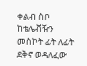ቀልብ ስቦ ከቴሌቭዥን መስኮት ፊት ለፊት ደቅኖ ወዳለፈው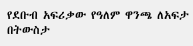የደቡብ አፍሪቃው የዓለም ዋንጫ ለአፍታ በትውስታ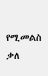የሚመልስ ቃለ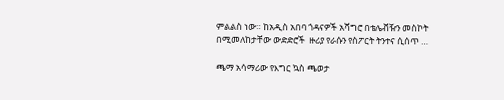ምልልስ ነው። ከአዲስ አበባ ጎዳናዎች አሻግሮ በቴሌቭዥን መስኮት በሚመለከታቸው ውድድሮች  ዙሪያ የራሱን የስፖርት ትንተና ሲሰጥ …

ጫማ አሳማሪው የእግር ኳስ ጫወታ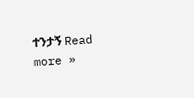ተንታኝ Read more »